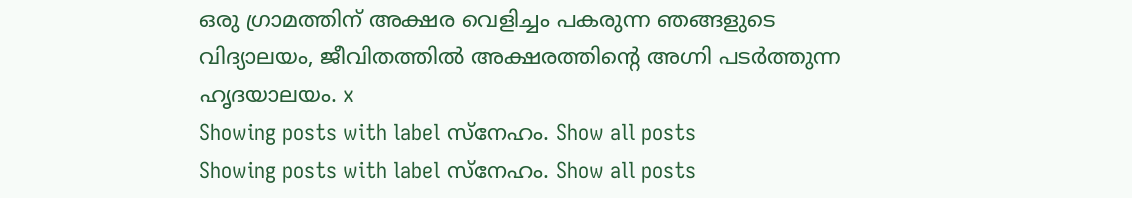ഒരു ഗ്രാമത്തിന്‌ അക്ഷര വെളിച്ചം പകരുന്ന ഞങ്ങളുടെ വിദ്യാലയം, ജീവിതത്തില്‍ അക്ഷരത്തിന്റെ അഗ്നി പടര്‍ത്തുന്ന ഹൃദയാലയം. x
Showing posts with label സ്നേഹം. Show all posts
Showing posts with label സ്നേഹം. Show all posts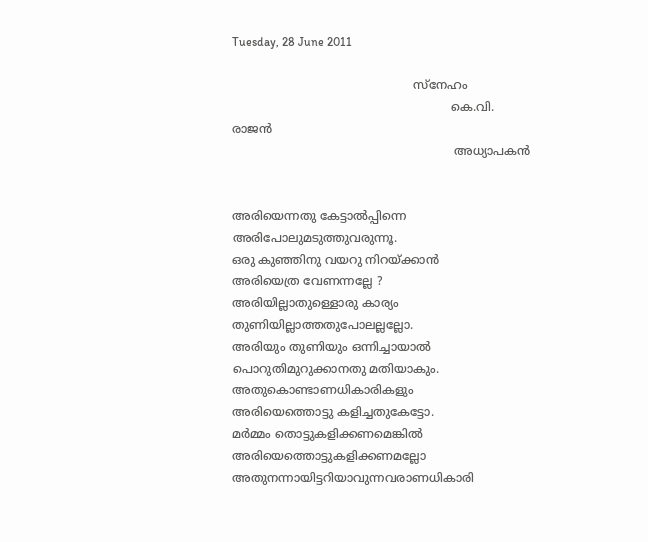Tuesday, 28 June 2011

                                                 സ്നേഹം
                                                           കെ.വി. രാജന്‍
                                                            അധ്യാപകന്‍


അരിയെന്നതു കേട്ടാല്‍പ്പിന്നെ
അരിപോലുമടുത്തുവരുന്നൂ.
ഒരു കുഞ്ഞിനു വയറു നിറയ്ക്കാന്‍
അരിയെത്ര വേണന്നല്ലേ ?
അരിയില്ലാതുള്ളൊരു കാര്യം
തുണിയില്ലാത്തതുപോലല്ലല്ലോ.
അരിയും തുണിയും ഒന്നിച്ചായാല്‍
പൊറുതിമുറുക്കാനതു മതിയാകും.
അതുകൊണ്ടാണധികാരികളും
അരിയെത്തൊട്ടു കളിച്ചതുകേട്ടോ.
മര്‍മ്മം തൊട്ടുകളിക്കണമെങ്കില്‍
അരിയെത്തൊട്ടുകളിക്കണമല്ലോ
അതുനന്നായിട്ടറിയാവുന്നവരാണധികാരി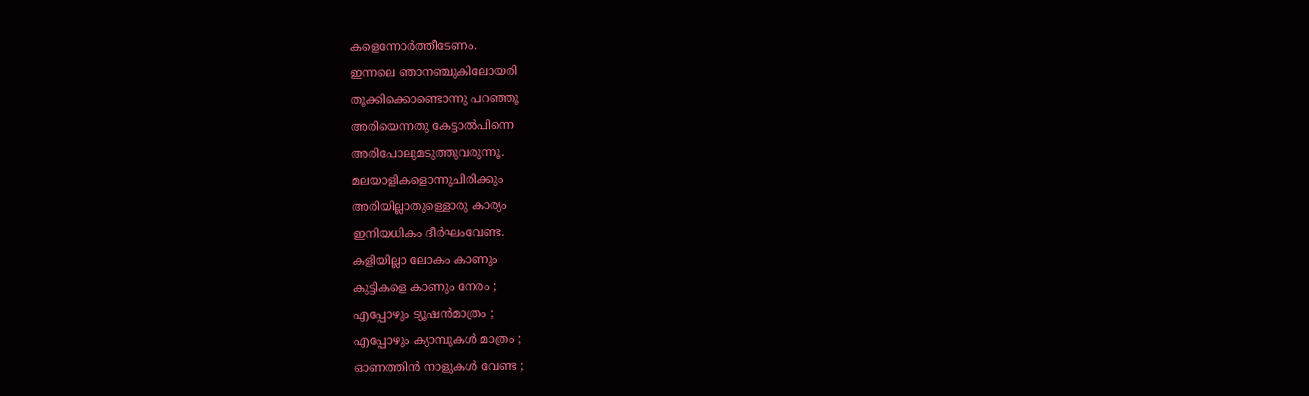കളെന്നോര്‍ത്തീടേണം.
ഇന്നലെ ഞാനഞ്ചുകിലോയരി
തൂക്കിക്കൊണ്ടൊന്നു പറഞ്ഞൂ
അരിയെന്നതു കേട്ടാല്‍പിന്നെ
അരിപോലുമടുത്തുവരുന്നൂ.
മലയാളികളൊന്നുചിരിക്കും
അരിയില്ലാതുള്ളൊരു കാര്യം
ഇനിയധികം ദീര്‍ഘംവേണ്ട.
കളിയില്ലാ ലോകം കാണും
കുട്ടികളെ കാണും നേരം ;
എപ്പോഴും ട്യൂഷന്‍മാത്രം ;
എപ്പോഴും ക്യാമ്പുകള്‍ മാത്രം ;
ഓണത്തിന്‍ നാളുകള്‍ വേണ്ട ;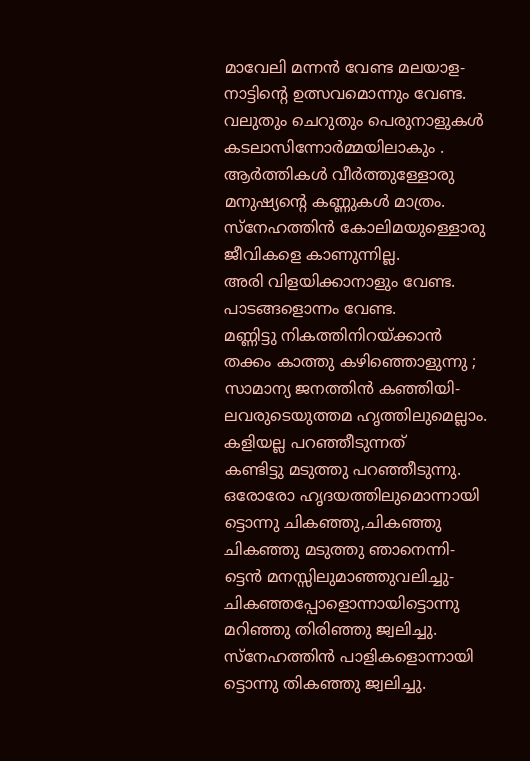മാവേലി മന്നന്‍ വേണ്ട മലയാള-
നാട്ടിന്റെ ഉത്സവമൊന്നും വേണ്ട.
വലുതും ചെറുതും പെരുനാളുകള്‍
കടലാസിന്നോര്‍മ്മയിലാകും .
ആര്‍ത്തികള്‍ വീര്‍ത്തുള്ളോരു
മനുഷ്യന്റെ കണ്ണുകള്‍ മാത്രം.
സ്നേഹത്തിന്‍ കോലിമയുള്ളൊരു
ജീവികളെ കാണുന്നില്ല.
അരി വിളയിക്കാനാളും വേണ്ട.
പാടങ്ങളൊന്നം വേണ്ട.
മണ്ണിട്ടു നികത്തിനിറയ്ക്കാന്‍
തക്കം കാത്തു കഴിഞ്ഞൊളുന്നു ;
സാമാന്യ ജനത്തിന്‍ കഞ്ഞിയി-
ലവരുടെയുത്തമ ഹൃത്തിലുമെല്ലാം.
കളിയല്ല പറഞ്ഞീടുന്നത്
കണ്ടിട്ടു മടുത്തു പറഞ്ഞീടുന്നു.
ഒരോരോ ഹൃദയത്തിലുമൊന്നായി
ട്ടൊന്നു ചികഞ്ഞു,ചികഞ്ഞു
ചികഞ്ഞു മടുത്തു ഞാനെന്നി-
ട്ടെന്‍ മനസ്സിലുമാഞ്ഞുവലിച്ചു-
ചികഞ്ഞപ്പോളൊന്നായിട്ടൊന്നു
മറിഞ്ഞു തിരിഞ്ഞു ജ്വലിച്ചു.
സ്നേഹത്തിന്‍ പാളികളൊന്നായി
ട്ടൊന്നു തികഞ്ഞു ജ്വലിച്ചു.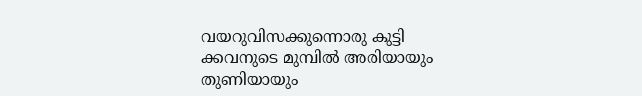വയറുവിസക്കുന്നൊരു കുട്ടി
ക്കവനുടെ മുമ്പില്‍ അരിയായും
തുണിയായും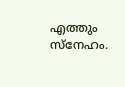എത്തും സ്നേഹം.